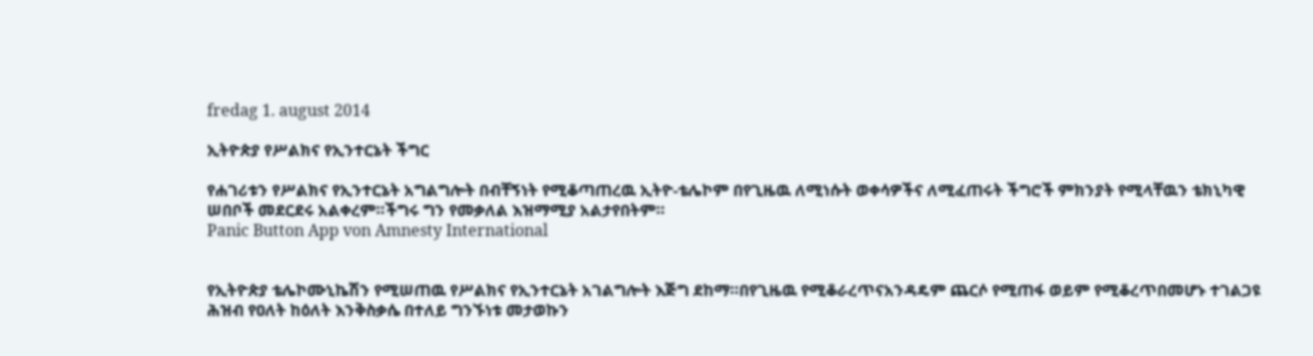fredag 1. august 2014

ኢትዮጵያ የሥልክና የኢንተርኔት ችግር

የሐገሪቱን የሥልክና የኢንተርኔት አግልግሎት በብቸኝነት የሚቆጣጠረዉ ኢትዮ-ቴሌኮም በየጊዜዉ ለሚነሱት ወቀሳዎችና ለሚፈጠሩት ችግሮች ምክንያት የሚላቸዉን ቴክኒካዊ ሠበቦች መደርደሩ አልቀረም።ችግሩ ግን የመቃለል እዝማሚያ አልታየበትም።
Panic Button App von Amnesty International


የኢትዮጵያ ቴሌኮሙኒኬሽን የሚሠጠዉ የሥልክና የኢንተርኔት አገልግሎት እጅግ ደከማ።በየጊዜዉ የሚቆራረጥናአንዳዴም ጨርሶ የሚጠፋ ወይም የሚቆረጥበመሆኑ ተገልጋዩ ሕዝብ የዐለት ከዕለት እንቅስቃሴ በተለይ ግንኙነቱ መታወኩን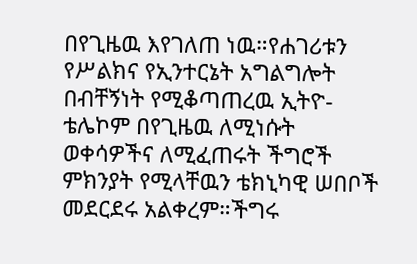በየጊዜዉ እየገለጠ ነዉ።የሐገሪቱን የሥልክና የኢንተርኔት አግልግሎት በብቸኝነት የሚቆጣጠረዉ ኢትዮ-ቴሌኮም በየጊዜዉ ለሚነሱት ወቀሳዎችና ለሚፈጠሩት ችግሮች ምክንያት የሚላቸዉን ቴክኒካዊ ሠበቦች መደርደሩ አልቀረም።ችግሩ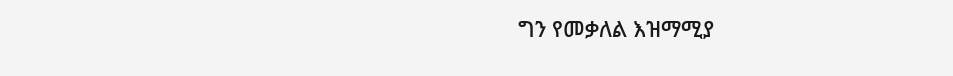ግን የመቃለል እዝማሚያ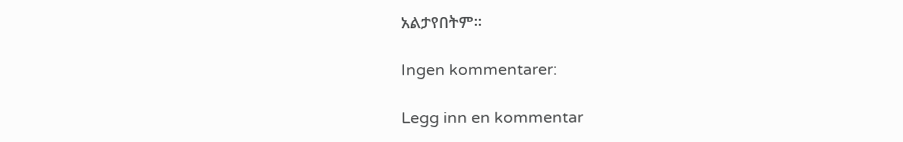አልታየበትም።

Ingen kommentarer:

Legg inn en kommentar